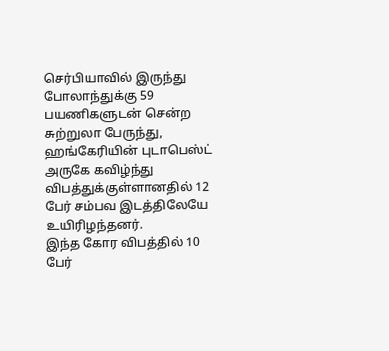செர்பியாவில் இருந்து போலாந்துக்கு 59 பயணிகளுடன் சென்ற சுற்றுலா பேருந்து, ஹங்கேரியின் புடாபெஸ்ட் அருகே கவிழ்ந்து விபத்துக்குள்ளானதில் 12 பேர் சம்பவ இடத்திலேயே உயிரிழந்தனர்.
இந்த கோர விபத்தில் 10 பேர்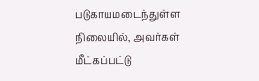படுகாயமடைந்துள்ள நிலையில், அவர்கள் மீட்கப்பட்டு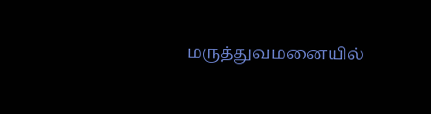மருத்துவமனையில்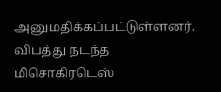அனுமதிக்கப்பட்டுள்ளனர்.
விபத்து நடந்த மிசொகிரடெஸ்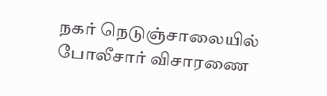நகர் நெடுஞ்சாலையில் போலீசார் விசாரணை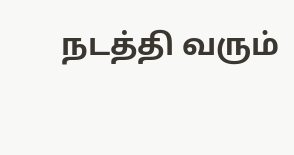நடத்தி வரும்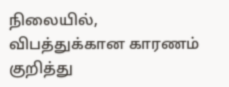நிலையில், விபத்துக்கான காரணம் குறித்து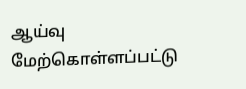ஆய்வு மேற்கொள்ளப்பட்டு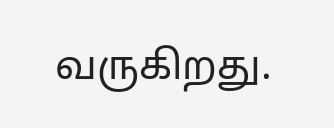வருகிறது.